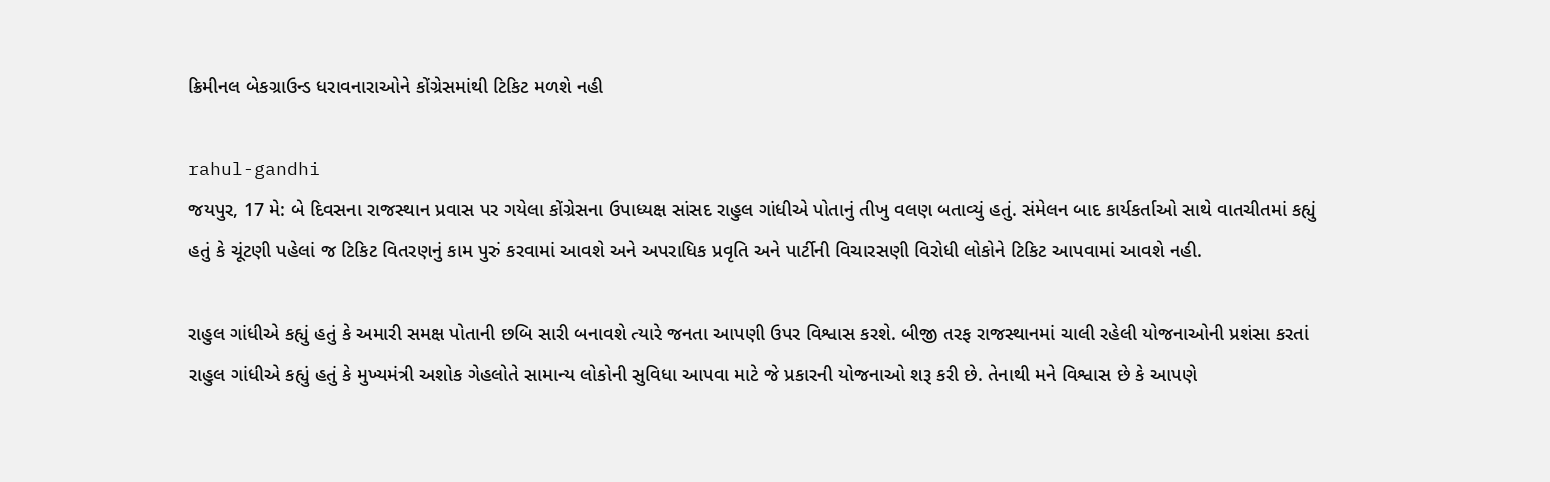ક્રિમીનલ બેકગ્રાઉન્ડ ધરાવનારાઓને કોંગ્રેસમાંથી ટિકિટ મળશે નહી

rahul-gandhi
જયપુર, 17 મે: બે દિવસના રાજસ્થાન પ્રવાસ પર ગયેલા કોંગ્રેસના ઉપાધ્યક્ષ સાંસદ રાહુલ ગાંધીએ પોતાનું તીખુ વલણ બતાવ્યું હતું. સંમેલન બાદ કાર્યકર્તાઓ સાથે વાતચીતમાં કહ્યું હતું કે ચૂંટણી પહેલાં જ ટિકિટ વિતરણનું કામ પુરું કરવામાં આવશે અને અપરાધિક પ્રવૃતિ અને પાર્ટીની વિચારસણી વિરોધી લોકોને ટિકિટ આપવામાં આવશે નહી.

રાહુલ ગાંધીએ કહ્યું હતું કે અમારી સમક્ષ પોતાની છબિ સારી બનાવશે ત્યારે જનતા આપણી ઉપર વિશ્વાસ કરશે. બીજી તરફ રાજસ્થાનમાં ચાલી રહેલી યોજનાઓની પ્રશંસા કરતાં રાહુલ ગાંધીએ કહ્યું હતું કે મુખ્યમંત્રી અશોક ગેહલોતે સામાન્ય લોકોની સુવિધા આપવા માટે જે પ્રકારની યોજનાઓ શરૂ કરી છે. તેનાથી મને વિશ્વાસ છે કે આપણે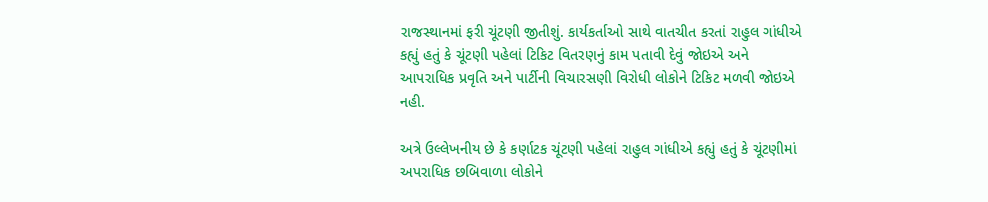રાજસ્થાનમાં ફરી ચૂંટણી જીતીશું. કાર્યકર્તાઓ સાથે વાતચીત કરતાં રાહુલ ગાંધીએ કહ્યું હતું કે ચૂંટણી પહેલાં ટિકિટ વિતરણનું કામ પતાવી દેવું જોઇએ અને આપરાધિક પ્રવૃતિ અને પાર્ટીની વિચારસણી વિરોધી લોકોને ટિકિટ મળવી જોઇએ નહી.

અત્રે ઉલ્લેખનીય છે કે કર્ણાટક ચૂંટણી પહેલાં રાહુલ ગાંધીએ કહ્યું હતું કે ચૂંટણીમાં અપરાધિક છબિવાળા લોકોને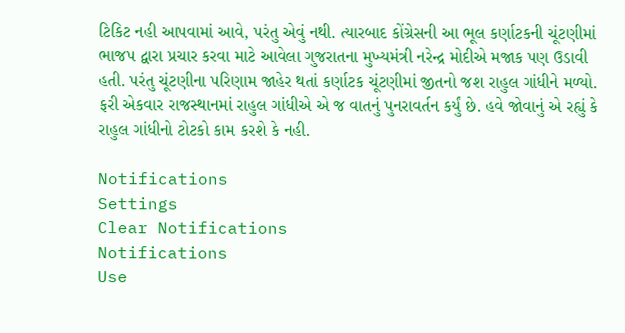ટિકિટ નહી આપવામાં આવે, પરંતુ એવું નથી. ત્યારબાદ કોંગ્રેસની આ ભૂલ કર્ણાટકની ચૂંટણીમાં ભાજપ દ્વારા પ્રચાર કરવા માટે આવેલા ગુજરાતના મુખ્યમંત્રી નરેન્દ્ર મોદીએ મજાક પણ ઉડાવી હતી. પરંતુ ચૂંટણીના પરિણામ જાહેર થતાં કર્ણાટક ચૂંટણીમાં જીતનો જશ રાહુલ ગાંધીને મળ્યો. ફરી એકવાર રાજસ્થાનમાં રાહુલ ગાંધીએ એ જ વાતનું પુનરાવર્તન કર્યું છે. હવે જોવાનું એ રહ્યું કે રાહુલ ગાંધીનો ટોટકો કામ કરશે કે નહી.

Notifications
Settings
Clear Notifications
Notifications
Use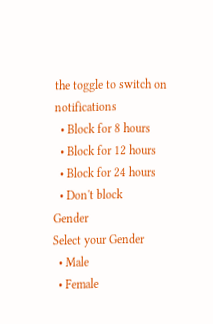the toggle to switch on notifications
  • Block for 8 hours
  • Block for 12 hours
  • Block for 24 hours
  • Don't block
Gender
Select your Gender
  • Male
  • Female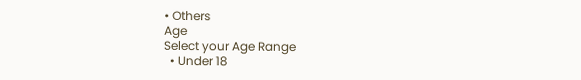• Others
Age
Select your Age Range
  • Under 18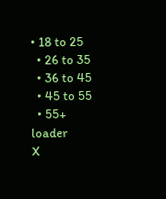• 18 to 25
  • 26 to 35
  • 36 to 45
  • 45 to 55
  • 55+
loader
X